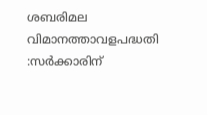ശബരിമല വിമാനത്താവളപദ്ധതി :സർക്കാരിന്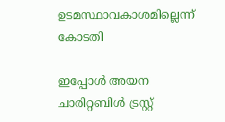ഉടമസ്ഥാവകാശമില്ലെന്ന് കോടതി

ഇപ്പോൾ അയന ചാരിറ്റബിൾ ട്രസ്റ്റ്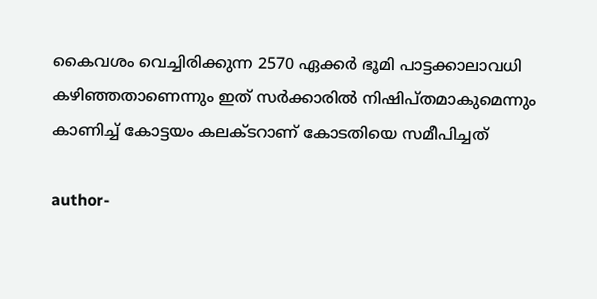കൈവശം വെച്ചിരിക്കുന്ന 2570 ഏക്കർ ഭൂമി പാട്ടക്കാലാവധി കഴിഞ്ഞതാണെന്നും ഇത് സർക്കാരിൽ നിഷിപ്തമാകുമെന്നും കാണിച്ച് കോട്ടയം കലക്ടറാണ് കോടതിയെ സമീപിച്ചത്

author-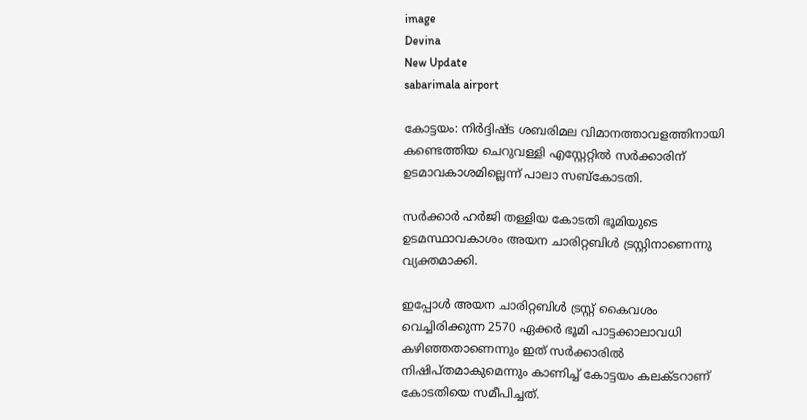image
Devina
New Update
sabarimala airport

കോട്ടയം: നിർദ്ദിഷ്ട ശബരിമല വിമാനത്താവളത്തിനായി കണ്ടെത്തിയ ചെറുവള്ളി എസ്റ്റേറ്റിൽ സർക്കാരിന് ഉടമാവകാശമില്ലെന്ന് പാലാ സബ്‌കോടതി.

സർക്കാർ ഹർജി തള്ളിയ കോടതി ഭൂമിയുടെ ഉടമസ്ഥാവകാശം അയന ചാരിറ്റബിൾ ട്രസ്റ്റിനാണെന്നു വ്യക്തമാക്കി.

ഇപ്പോൾ അയന ചാരിറ്റബിൾ ട്രസ്റ്റ് കൈവശം വെച്ചിരിക്കുന്ന 2570 ഏക്കർ ഭൂമി പാട്ടക്കാലാവധി കഴിഞ്ഞതാണെന്നും ഇത് സർക്കാരിൽ നിഷിപ്തമാകുമെന്നും കാണിച്ച് കോട്ടയം കലക്ടറാണ് കോടതിയെ സമീപിച്ചത്.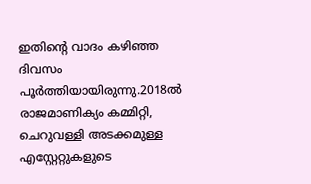ഇതിന്റെ വാദം കഴിഞ്ഞ ദിവസം പൂർത്തിയായിരുന്നു.2018ൽ രാജമാണിക്യം കമ്മിറ്റി, ചെറുവള്ളി അടക്കമുള്ള എസ്റ്റേറ്റുകളുടെ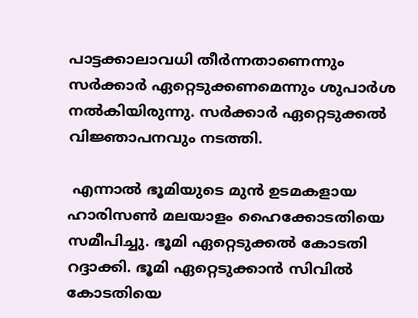പാട്ടക്കാലാവധി തീർന്നതാണെന്നും സർക്കാർ ഏറ്റെടുക്കണമെന്നും ശുപാർശ നൽകിയിരുന്നു. സർക്കാർ ഏറ്റെടുക്കൽ വിജ്ഞാപനവും നടത്തി.

 എന്നാൽ ഭൂമിയുടെ മുൻ ഉടമകളായ ഹാരിസൺ മലയാളം ഹൈക്കോടതിയെ സമീപിച്ചു. ഭൂമി ഏറ്റെടുക്കൽ കോടതി റദ്ദാക്കി. ഭൂമി ഏറ്റെടുക്കാൻ സിവിൽ കോടതിയെ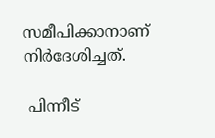സമീപിക്കാനാണ് നിർദേശിച്ചത്.

 പിന്നീട്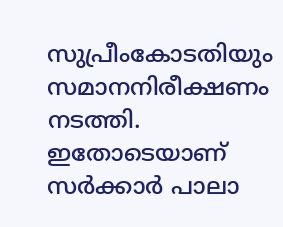സുപ്രീംകോടതിയും സമാനനിരീക്ഷണം നടത്തി. ഇതോടെയാണ് സർക്കാർ പാലാ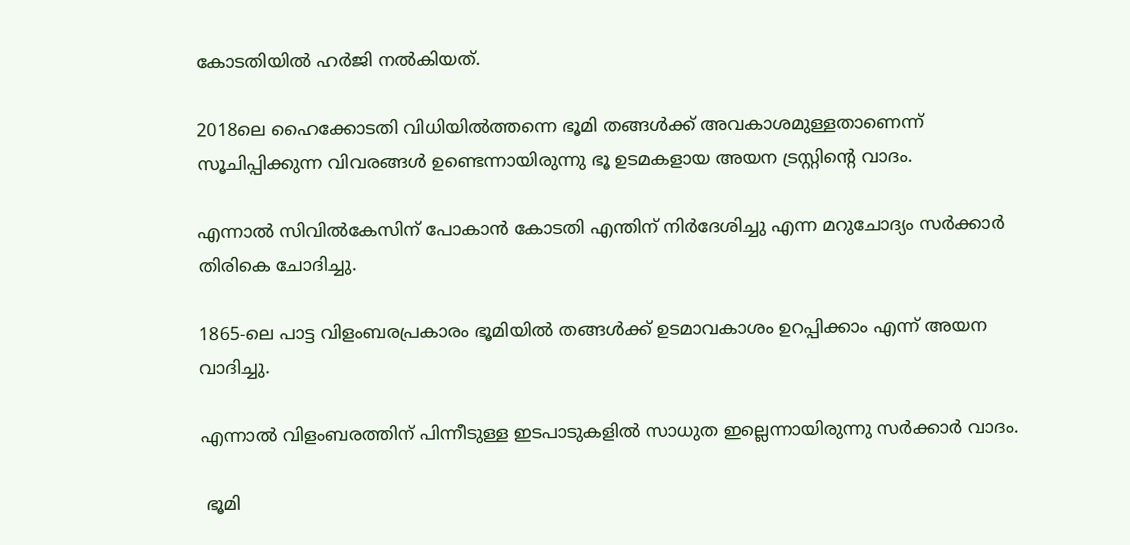കോടതിയിൽ ഹർജി നൽകിയത്.

2018ലെ ഹൈക്കോടതി വിധിയിൽത്തന്നെ ഭൂമി തങ്ങൾക്ക് അവകാശമുള്ളതാണെന്ന് സൂചിപ്പിക്കുന്ന വിവരങ്ങൾ ഉണ്ടെന്നായിരുന്നു ഭൂ ഉടമകളായ അയന ട്രസ്റ്റിന്റെ വാദം.

എന്നാൽ സിവിൽകേസിന് പോകാൻ കോടതി എന്തിന് നിർദേശിച്ചു എന്ന മറുചോദ്യം സർക്കാർ തിരികെ ചോദിച്ചു.

1865-ലെ പാട്ട വിളംബരപ്രകാരം ഭൂമിയിൽ തങ്ങൾക്ക് ഉടമാവകാശം ഉറപ്പിക്കാം എന്ന് അയന വാദിച്ചു.

എന്നാൽ വിളംബരത്തിന് പിന്നീടുള്ള ഇടപാടുകളിൽ സാധുത ഇല്ലെന്നായിരുന്നു സർക്കാർ വാദം.

 ഭൂമി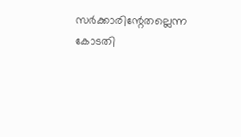സർക്കാരിന്റേതല്ലെന്ന കോടതി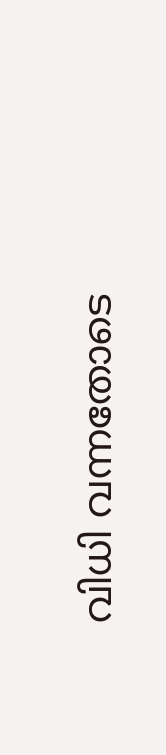വിധി വന്നതോടെ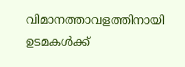വിമാനത്താവളത്തിനായി ഉടമകൾക്ക്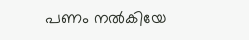പണം നൽകിയേ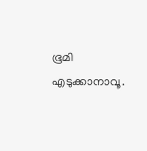ഭൂമി എടുക്കാനാവൂ.